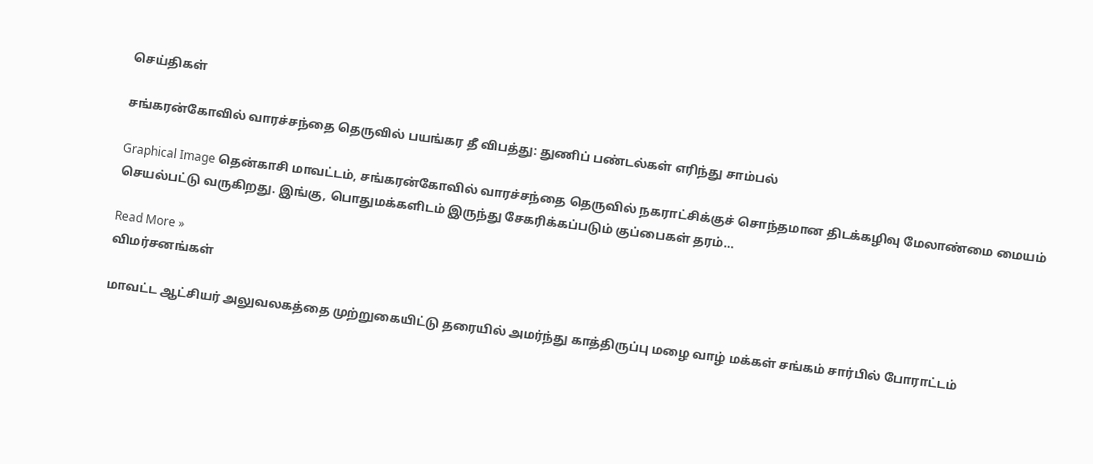செய்திகள்

சங்கரன்கோவில் வாரச்சந்தை தெருவில் பயங்கர தீ விபத்து: துணிப் பண்டல்கள் எரிந்து சாம்பல்

Graphical Image தென்காசி மாவட்டம், சங்கரன்கோவில் வாரச்சந்தை தெருவில் நகராட்சிக்குச் சொந்தமான திடக்கழிவு மேலாண்மை மையம் செயல்பட்டு வருகிறது. இங்கு, பொதுமக்களிடம் இருந்து சேகரிக்கப்படும் குப்பைகள் தரம்…

Read More »
விமர்சனங்கள்

மாவட்ட ஆட்சியர் அலுவலகத்தை முற்றுகையிட்டு தரையில் அமர்ந்து காத்திருப்பு மழை வாழ் மக்கள் சங்கம் சார்பில் போராட்டம்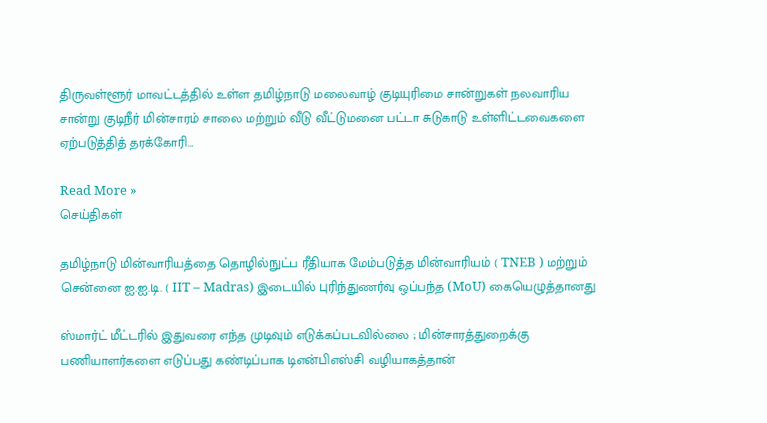திருவள்ளூர் மாவட்டத்தில் உள்ள தமிழ்நாடு மலைவாழ் குடியுரிமை சான்றுகள் நலவாரிய சான்று குடிநீர் மின்சாரம் சாலை மற்றும் வீடு வீட்டுமனை பட்டா சுடுகாடு உள்ளிட்டவைகளை ஏற்படுத்தித் தரக்கோரி…

Read More »
செய்திகள்

தமிழ்நாடு மின்வாரியத்தை தொழில்நுட்ப ரீதியாக மேம்படுத்த மின்வாரியம் ( TNEB ) மற்றும் சென்னை ஐ.ஐ.டி. ( IIT – Madras) இடையில் புரிந்துணர்வு ஒப்பந்த (MoU) கையெழுத்தானது

ஸ்மார்ட் மீட்டரில் இதுவரை எந்த முடிவும் எடுக்கப்படவில்லை ; மின்சாரத்துறைக்கு பணியாளர்களை எடுப்பது கண்டிப்பாக டிஎன்பிஎஸ்சி வழியாகத்தான்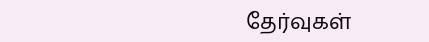தேர்வுகள்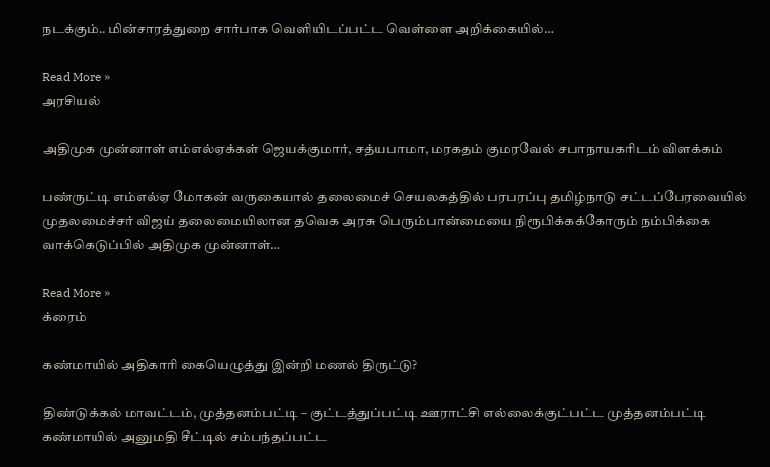நடக்கும்.. மின்சாரத்துறை சார்பாக வெளியிடப்பட்ட வெள்ளை அறிக்கையில்…

Read More »
அரசியல்

அதிமுக முன்னாள் எம்எல்ஏக்கள் ஜெயக்குமார், சத்யபாமா, மரகதம் குமரவேல் சபாநாயகரிடம் விளக்கம்

பண்ருட்டி எம்எல்ஏ மோகன் வருகையால் தலைமைச் செயலகத்தில் பரபரப்பு தமிழ்நாடு சட்டப்பேரவையில் முதலமைச்சர் விஜய் தலைமையிலான தவெக அரசு பெரும்பான்மையை நிரூபிக்கக்கோரும் நம்பிக்கை வாக்கெடுப்பில் அதிமுக முன்னாள்…

Read More »
க்ரைம்

கண்மாயில் அதிகாரி கையெழுத்து இன்றி மணல் திருட்டு?

திண்டுக்கல் மாவட்டம், முத்தனம்பட்டி – குட்டத்துப்பட்டி ஊராட்சி எல்லைக்குட்பட்ட முத்தனம்பட்டி கண்மாயில் அனுமதி சீட்டில் சம்பந்தப்பட்ட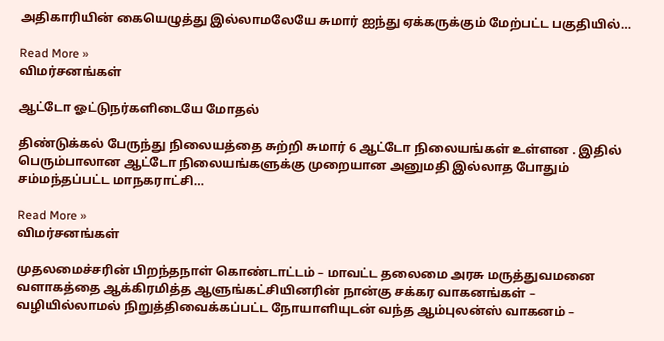அதிகாரியின் கையெழுத்து இல்லாமலேயே சுமார் ஐந்து ஏக்கருக்கும் மேற்பட்ட பகுதியில்…

Read More »
விமர்சனங்கள்

ஆட்டோ ஓட்டுநர்களிடையே மோதல்

திண்டுக்கல் பேருந்து நிலையத்தை சுற்றி சுமார் 6 ஆட்டோ நிலையங்கள் உள்ளன . இதில் பெரும்பாலான ஆட்டோ நிலையங்களுக்கு முறையான அனுமதி இல்லாத போதும் சம்மந்தப்பட்ட மாநகராட்சி…

Read More »
விமர்சனங்கள்

முதலமைச்சரின் பிறந்தநாள் கொண்டாட்டம் – மாவட்ட தலைமை அரசு மருத்துவமனை வளாகத்தை ஆக்கிரமித்த ஆளுங்கட்சியினரின் நான்கு சக்கர வாகனங்கள் – வழியில்லாமல் நிறுத்திவைக்கப்பட்ட நோயாளியுடன் வந்த ஆம்புலன்ஸ் வாகனம் –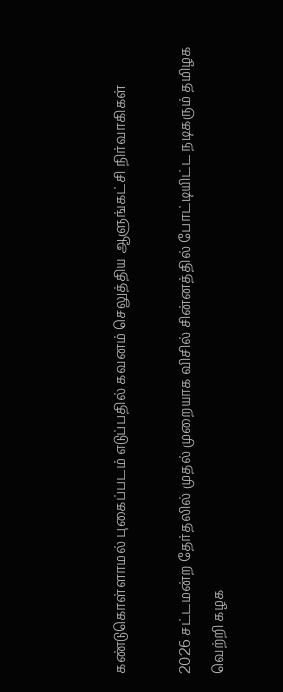கண்டுகொள்ளாமல் புகைப்படம் எடுப்பதில் கவனம் செலுத்திய ஆளுங்கட்சி நிர்வாகிகள்

2026 சட்டமன்ற தேர்தலில் முதல் முறையாக விசில் சின்னத்தில் போட்டியிட்ட நடிகரும் தமிழக வெற்றி கழக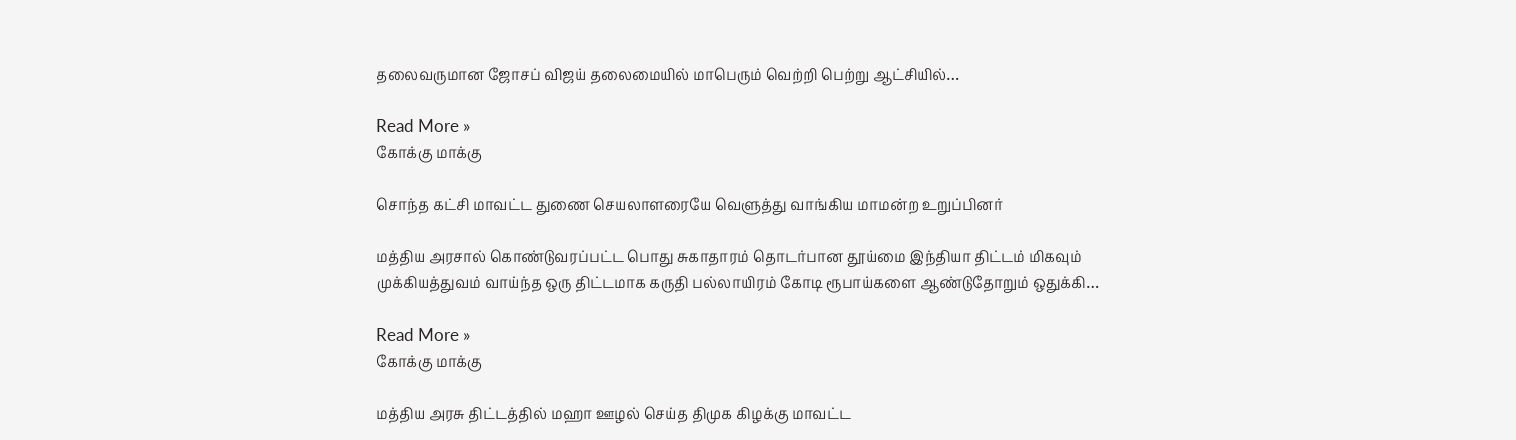தலைவருமான ஜோசப் விஜய் தலைமையில் மாபெரும் வெற்றி பெற்று ஆட்சியில்…

Read More »
கோக்கு மாக்கு

சொந்த கட்சி மாவட்ட துணை செயலாளரையே வெளுத்து வாங்கிய மாமன்ற உறுப்பினர்

மத்திய அரசால் கொண்டுவரப்பட்ட பொது சுகாதாரம் தொடர்பான தூய்மை இந்தியா திட்டம் மிகவும் முக்கியத்துவம் வாய்ந்த ஒரு திட்டமாக கருதி பல்லாயிரம் கோடி ரூபாய்களை ஆண்டுதோறும் ஒதுக்கி…

Read More »
கோக்கு மாக்கு

மத்திய அரசு திட்டத்தில் மஹா ஊழல் செய்த திமுக கிழக்கு மாவட்ட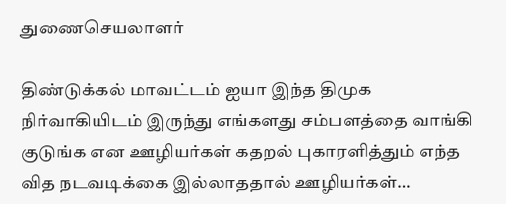துணைசெயலாளர்

திண்டுக்கல் மாவட்டம் ஐயா இந்த திமுக நிர்வாகியிடம் இருந்து எங்களது சம்பளத்தை வாங்கி குடுங்க என ஊழியர்கள் கதறல் புகாரளித்தும் எந்த வித நடவடிக்கை இல்லாததால் ஊழியர்கள்…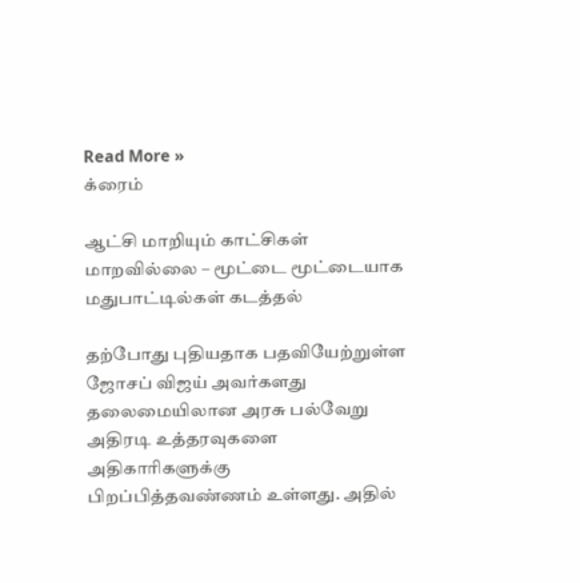Read More »
க்ரைம்

ஆட்சி மாறியும் காட்சிகள் மாறவில்லை – மூட்டை மூட்டையாக மதுபாட்டில்கள் கடத்தல்

தற்போது புதியதாக பதவியேற்றுள்ள ஜோசப் விஜய் அவர்களது தலைமையிலான அரசு பல்வேறு அதிரடி உத்தரவுகளை அதிகாரிகளுக்கு பிறப்பித்தவண்ணம் உள்ளது. அதில்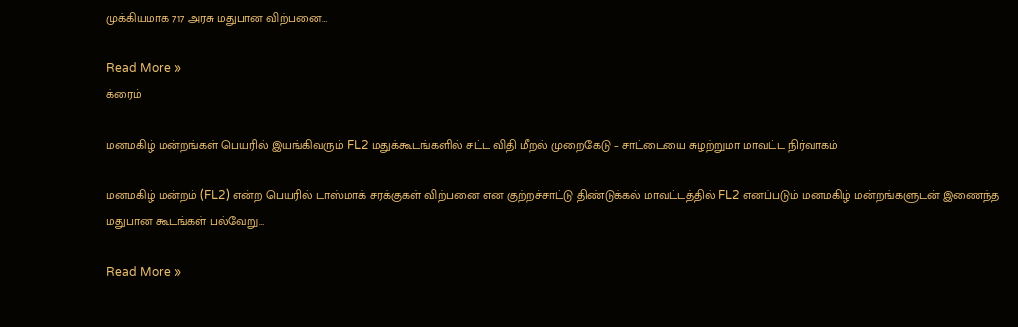முக்கியமாக 717 அரசு மதுபான விற்பனை…

Read More »
க்ரைம்

மனமகிழ் மன்றங்கள் பெயரில் இயங்கிவரும் FL2 மதுக்கூடங்களில் சட்ட விதி மீறல் முறைகேடு – சாட்டையை சுழற்றுமா மாவட்ட நிர்வாகம்

மனமகிழ் மன்றம் (FL2) என்ற பெயரில் டாஸ்மாக் சரக்குகள் விற்பனை என குற்றச்சாட்டு திண்டுக்கல் மாவட்டத்தில் FL2 எனப்படும் மனமகிழ் மன்றங்களுடன் இணைந்த மதுபான கூடங்கள் பல்வேறு…

Read More »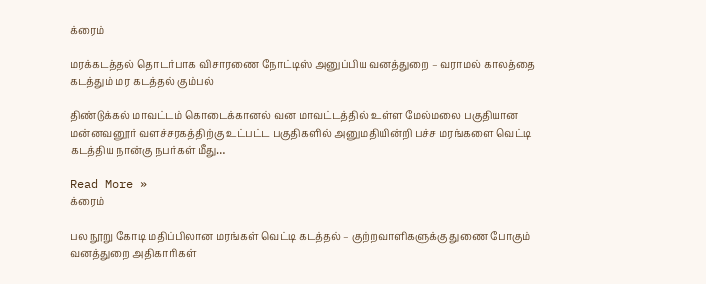க்ரைம்

மரக்கடத்தல் தொடர்பாக விசாரணை நோட்டிஸ் அனுப்பிய வனத்துறை – வராமல் காலத்தை கடத்தும் மர கடத்தல் கும்பல்

திண்டுக்கல் மாவட்டம் கொடைக்கானல் வன மாவட்டத்தில் உள்ள மேல்மலை பகுதியான மன்னவனூர் வளச்சரகத்திற்கு உட்பட்ட பகுதிகளில் அனுமதியின்றி பச்ச மரங்களை வெட்டி கடத்திய நான்கு நபர்கள் மீது…

Read More »
க்ரைம்

பல நூறு கோடி மதிப்பிலான மரங்கள் வெட்டி கடத்தல் – குற்றவாளிகளுக்கு துணை போகும் வனத்துறை அதிகாரிகள்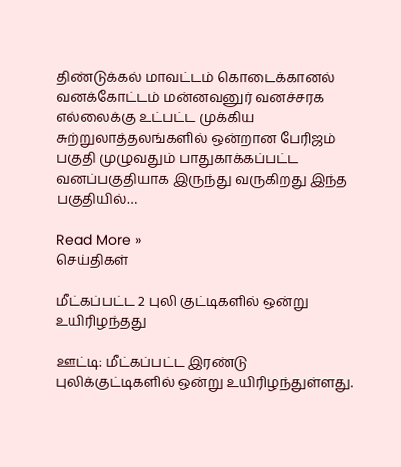திண்டுக்கல் மாவட்டம் கொடைக்கானல் வனக்கோட்டம் மன்னவனுர் வனச்சரக எல்லைக்கு உட்பட்ட முக்கிய சுற்றுலாத்தலங்களில் ஒன்றான பேரிஜம் பகுதி முழுவதும் பாதுகாக்கப்பட்ட வனப்பகுதியாக இருந்து வருகிறது இந்த பகுதியில்…

Read More »
செய்திகள்

மீட்கப்பட்ட 2 புலி குட்டிகளில் ஒன்று உயிரிழந்தது

ஊட்டி: மீட்கப்பட்ட இரண்டு புலிக்குட்டிகளில் ஒன்று உயிரிழந்துள்ளது.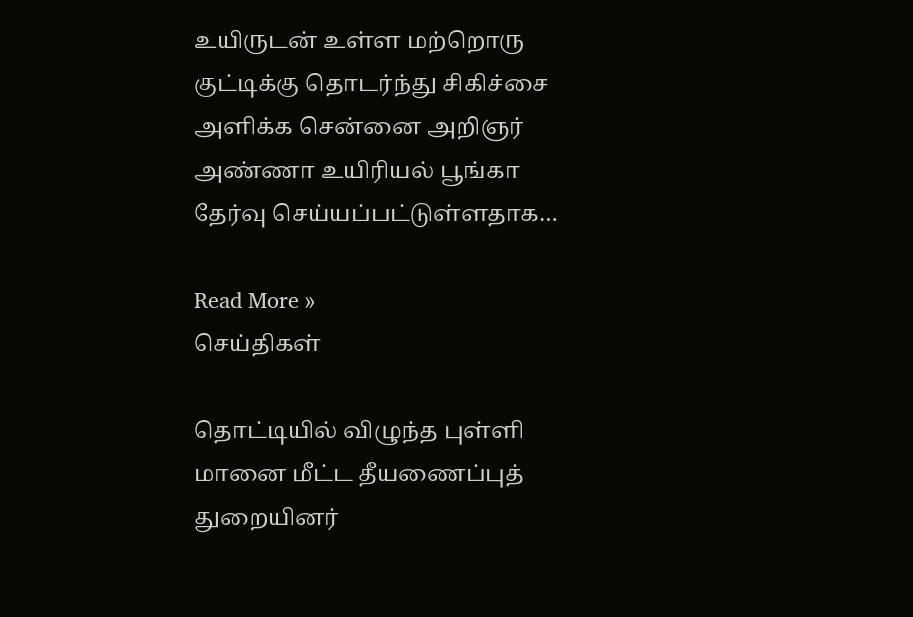உயிருடன் உள்ள மற்றொரு குட்டிக்கு தொடர்ந்து சிகிச்சை அளிக்க சென்னை அறிஞர் அண்ணா உயிரியல் பூங்கா தேர்வு செய்யப்பட்டுள்ளதாக…

Read More »
செய்திகள்

தொட்டியில் விழுந்த புள்ளி மானை மீட்ட தீயணைப்புத் துறையினர்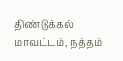திண்டுக்கல் மாவட்டம், நத்தம்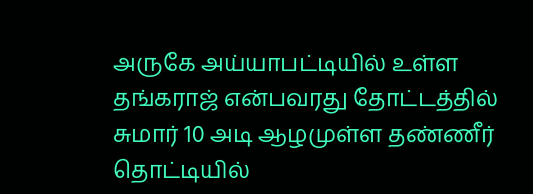அருகே அய்யாபட்டியில் உள்ள தங்கராஜ் என்பவரது தோட்டத்தில் சுமார் 10 அடி ஆழமுள்ள தண்ணீர் தொட்டியில்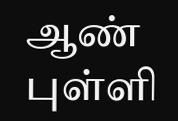ஆண் புள்ளி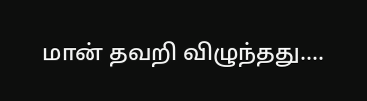மான் தவறி விழுந்தது.…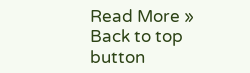Read More »
Back to top button